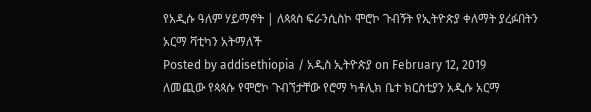የአዲሱ ዓለም ሃይማኖት | ለጳጳስ ፍራንሲስኮ ሞሮኮ ጉብኝት የኢትዮጵያ ቀለማት ያረፉበትን አርማ ቫቲካን አትማለች
Posted by addisethiopia / አዲስ ኢትዮጵያ on February 12, 2019
ለመጪው የጳጳሱ የሞሮኮ ጉብኘታቸው የሮማ ካቶሊክ ቤተ ክርስቲያን አዲሱ አርማ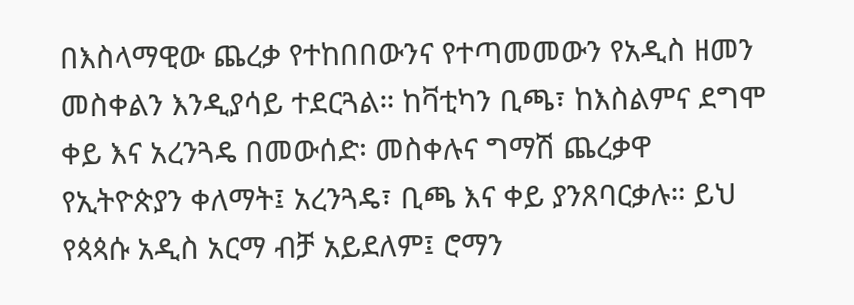በእስላማዊው ጨረቃ የተከበበውንና የተጣመመውን የአዲስ ዘመን መስቀልን እንዲያሳይ ተደርጓል። ከቫቲካን ቢጫ፣ ከእስልምና ደግሞ ቀይ እና አረንጓዴ በመውሰድ፡ መስቀሉና ግማሽ ጨረቃዋ የኢትዮጵያን ቀለማት፤ አረንጓዴ፣ ቢጫ እና ቀይ ያንጸባርቃሉ። ይህ የጳጳሱ አዲስ አርማ ብቻ አይደለም፤ ሮማን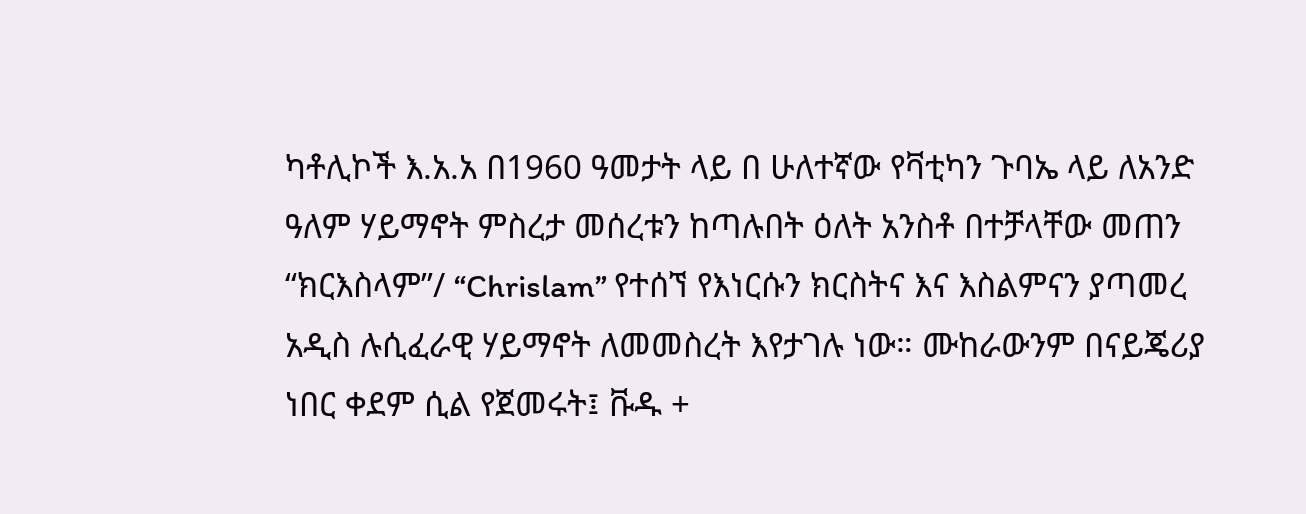ካቶሊኮች እ.አ.አ በ1960 ዓመታት ላይ በ ሁለተኛው የቫቲካን ጉባኤ ላይ ለአንድ ዓለም ሃይማኖት ምስረታ መሰረቱን ከጣሉበት ዕለት አንስቶ በተቻላቸው መጠን “ክርእስላም”/ “Chrislam” የተሰኘ የእነርሱን ክርስትና እና እስልምናን ያጣመረ አዲስ ሉሲፈራዊ ሃይማኖት ለመመስረት እየታገሉ ነው። ሙከራውንም በናይጄሪያ ነበር ቀደም ሲል የጀመሩት፤ ቩዱ +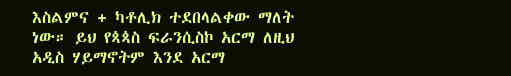እስልምና + ካቶሊክ ተደበላልቀው ማለት ነው። ይህ የጳጳስ ፍራንሲስኮ አርማ ለዚህ አዲስ ሃይማኖትም እንደ አርማ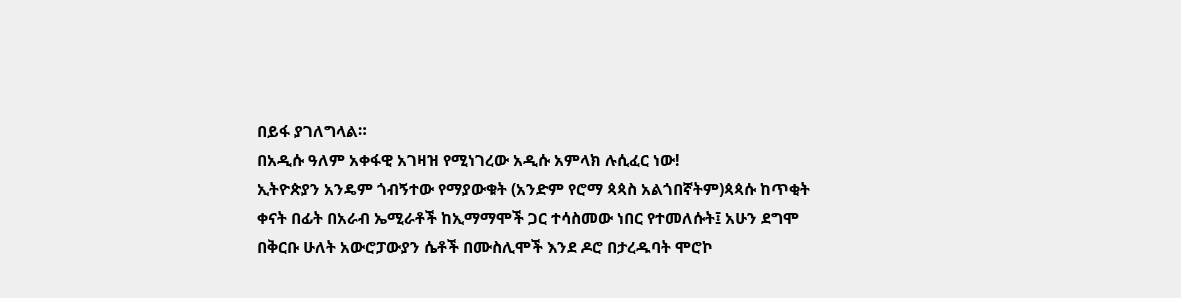በይፋ ያገለግላል።
በአዲሱ ዓለም አቀፋዊ አገዛዝ የሚነገረው አዲሱ አምላክ ሉሲፈር ነው!
ኢትዮጵያን አንዴም ጎብኝተው የማያውቁት (አንድም የሮማ ጳጳስ አልጎበኛትም)ጳጳሱ ከጥቂት ቀናት በፊት በአራብ ኤሚራቶች ከኢማማሞች ጋር ተሳስመው ነበር የተመለሱት፤ አሁን ደግሞ በቅርቡ ሁለት አውሮፓውያን ሴቶች በሙስሊሞች እንደ ዶሮ በታረዱባት ሞሮኮ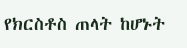የክርስቶስ ጠላት ከሆኑት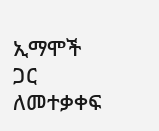ኢማሞች ጋር ለመተቃቀፍ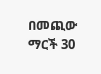በመጪው ማርች 30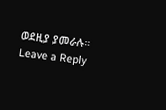ወደዚያ ያመራሉ።
Leave a Reply